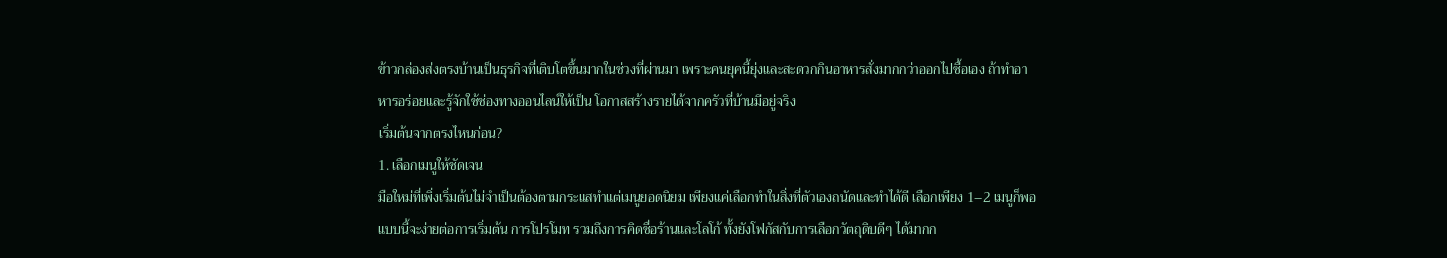ข้าวกล่องส่งตรงบ้านเป็นธุรกิจที่เติบโตขึ้นมากในช่วงที่ผ่านมา เพราะคนยุคนี้ยุ่งและสะดวกกินอาหารสั่งมากกว่าออกไปซื้อเอง ถ้าทำอาหารอร่อยและรู้จักใช้ช่องทางออนไลน์ให้เป็น โอกาสสร้างรายได้จากครัวที่บ้านมีอยู่จริง
เริ่มต้นจากตรงไหนก่อน?
1. เลือกเมนูให้ชัดเจน
มือใหม่ที่เพิ่งเริ่มต้นไม่จำเป็นต้องตามกระแสทำแต่เมนูยอดนิยม เพียงแค่เลือกทำในสิ่งที่ตัวเองถนัดและทำได้ดี เลือกเพียง 1–2 เมนูก็พอ แบบนี้จะง่ายต่อการเริ่มต้น การโปรโมท รวมถึงการคิดชื่อร้านและโลโก้ ทั้งยังโฟกัสกับการเลือกวัตถุดิบดีๆ ได้มากก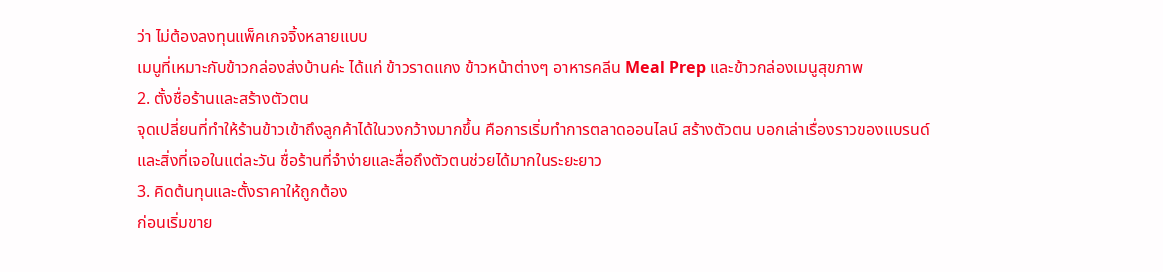ว่า ไม่ต้องลงทุนแพ็คเกจจิ้งหลายแบบ
เมนูที่เหมาะกับข้าวกล่องส่งบ้านค่ะ ได้แก่ ข้าวราดแกง ข้าวหน้าต่างๆ อาหารคลีน Meal Prep และข้าวกล่องเมนูสุขภาพ
2. ตั้งชื่อร้านและสร้างตัวตน
จุดเปลี่ยนที่ทำให้ร้านข้าวเข้าถึงลูกค้าได้ในวงกว้างมากขึ้น คือการเริ่มทำการตลาดออนไลน์ สร้างตัวตน บอกเล่าเรื่องราวของแบรนด์และสิ่งที่เจอในแต่ละวัน ชื่อร้านที่จำง่ายและสื่อถึงตัวตนช่วยได้มากในระยะยาว
3. คิดต้นทุนและตั้งราคาให้ถูกต้อง
ก่อนเริ่มขาย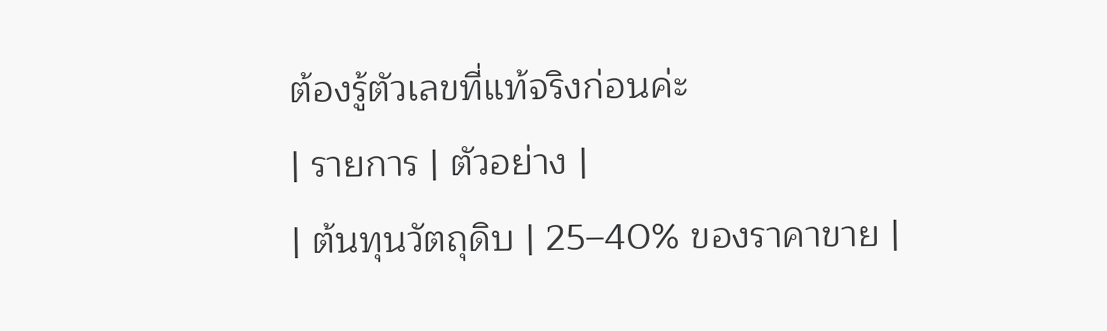ต้องรู้ตัวเลขที่แท้จริงก่อนค่ะ
| รายการ | ตัวอย่าง |
| ต้นทุนวัตถุดิบ | 25–40% ของราคาขาย |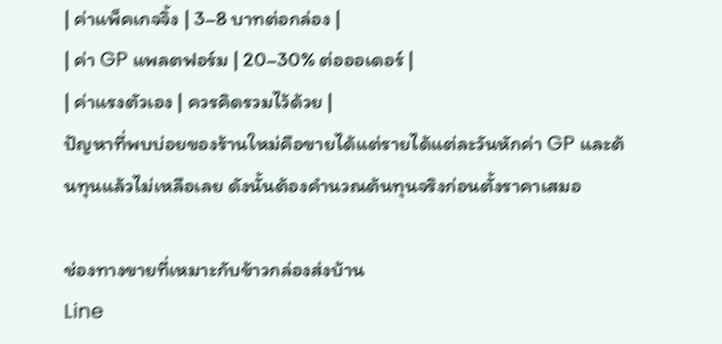| ค่าแพ็คเกจจิ้ง | 3–8 บาทต่อกล่อง |
| ค่า GP แพลตฟอร์ม | 20–30% ต่อออเดอร์ |
| ค่าแรงตัวเอง | ควรคิดรวมไว้ด้วย |
ปัญหาที่พบบ่อยของร้านใหม่คือขายได้แต่รายได้แต่ละวันหักค่า GP และต้นทุนแล้วไม่เหลือเลย ดังนั้นต้องคำนวณต้นทุนจริงก่อนตั้งราคาเสมอ

ช่องทางขายที่เหมาะกับข้าวกล่องส่งบ้าน
Line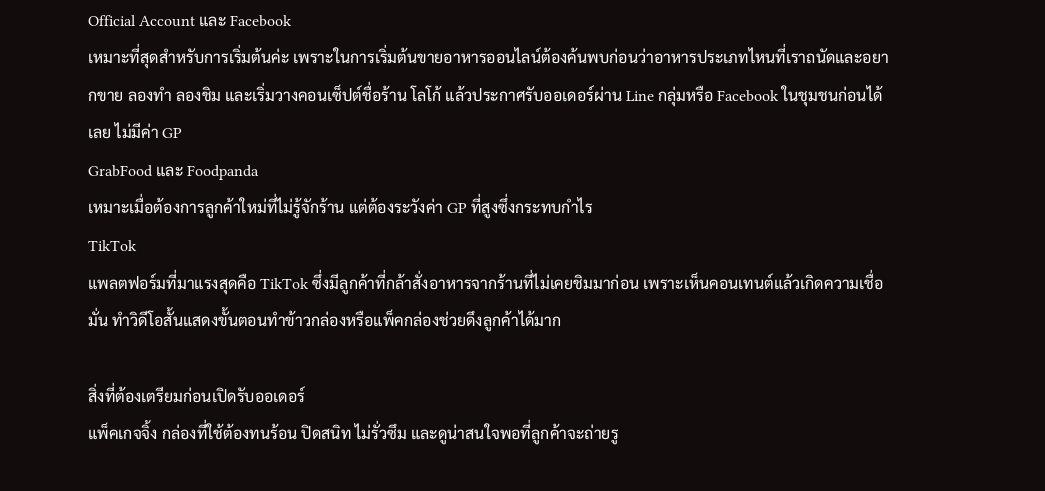Official Account และ Facebook
เหมาะที่สุดสำหรับการเริ่มต้นค่ะ เพราะในการเริ่มต้นขายอาหารออนไลน์ต้องค้นพบก่อนว่าอาหารประเภทไหนที่เราถนัดและอยากขาย ลองทำ ลองชิม และเริ่มวางคอนเซ็ปต์ชื่อร้าน โลโก้ แล้วประกาศรับออเดอร์ผ่าน Line กลุ่มหรือ Facebook ในชุมชนก่อนได้เลย ไม่มีค่า GP
GrabFood และ Foodpanda
เหมาะเมื่อต้องการลูกค้าใหม่ที่ไม่รู้จักร้าน แต่ต้องระวังค่า GP ที่สูงซึ่งกระทบกำไร
TikTok
แพลตฟอร์มที่มาแรงสุดคือ TikTok ซึ่งมีลูกค้าที่กล้าสั่งอาหารจากร้านที่ไม่เคยชิมมาก่อน เพราะเห็นคอนเทนต์แล้วเกิดความเชื่อมั่น ทำวิดีโอสั้นแสดงขั้นตอนทำข้าวกล่องหรือแพ็คกล่องช่วยดึงลูกค้าได้มาก

สิ่งที่ต้องเตรียมก่อนเปิดรับออเดอร์
แพ็คเกจจิ้ง กล่องที่ใช้ต้องทนร้อน ปิดสนิท ไม่รั่วซึม และดูน่าสนใจพอที่ลูกค้าจะถ่ายรู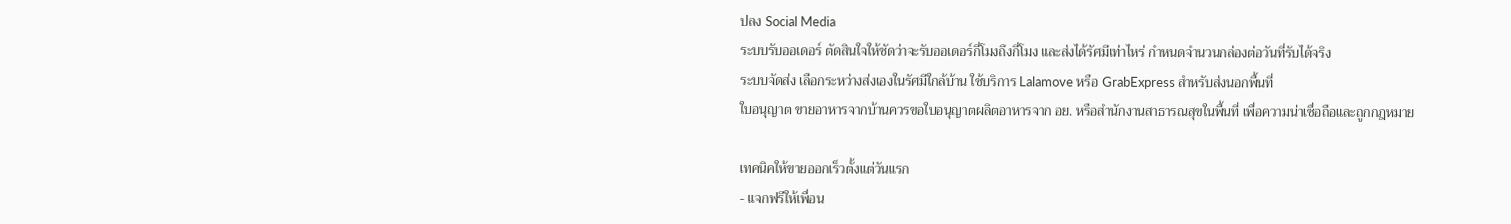ปลง Social Media
ระบบรับออเดอร์ ตัดสินใจให้ชัดว่าจะรับออเดอร์กี่โมงถึงกี่โมง และส่งได้รัศมีเท่าไหร่ กำหนดจำนวนกล่องต่อวันที่รับได้จริง
ระบบจัดส่ง เลือกระหว่างส่งเองในรัศมีใกล้บ้าน ใช้บริการ Lalamove หรือ GrabExpress สำหรับส่งนอกพื้นที่
ใบอนุญาต ขายอาหารจากบ้านควรขอใบอนุญาตผลิตอาหารจาก อย. หรือสำนักงานสาธารณสุขในพื้นที่ เพื่อความน่าเชื่อถือและถูกกฎหมาย

เทคนิคให้ขายออกเร็วตั้งแต่วันแรก
- แจกฟรีให้เพื่อน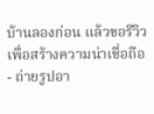บ้านลองก่อน แล้วขอรีวิวเพื่อสร้างความน่าเชื่อถือ
- ถ่ายรูปอา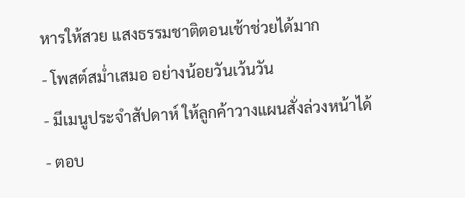หารให้สวย แสงธรรมชาติตอนเช้าช่วยได้มาก
- โพสต์สม่ำเสมอ อย่างน้อยวันเว้นวัน
- มีเมนูประจำสัปดาห์ ให้ลูกค้าวางแผนสั่งล่วงหน้าได้
- ตอบ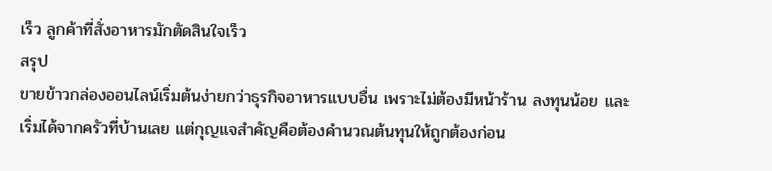เร็ว ลูกค้าที่สั่งอาหารมักตัดสินใจเร็ว
สรุป
ขายข้าวกล่องออนไลน์เริ่มต้นง่ายกว่าธุรกิจอาหารแบบอื่น เพราะไม่ต้องมีหน้าร้าน ลงทุนน้อย และเริ่มได้จากครัวที่บ้านเลย แต่กุญแจสำคัญคือต้องคำนวณต้นทุนให้ถูกต้องก่อน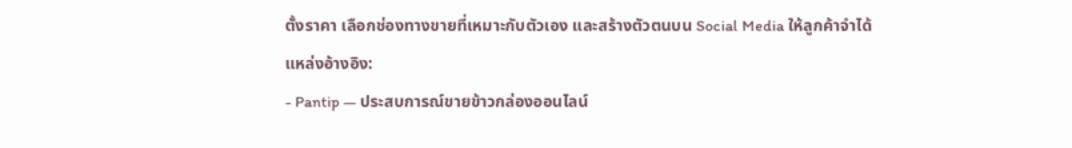ตั้งราคา เลือกช่องทางขายที่เหมาะกับตัวเอง และสร้างตัวตนบน Social Media ให้ลูกค้าจำได้
แหล่งอ้างอิง:
- Pantip — ประสบการณ์ขายข้าวกล่องออนไลน์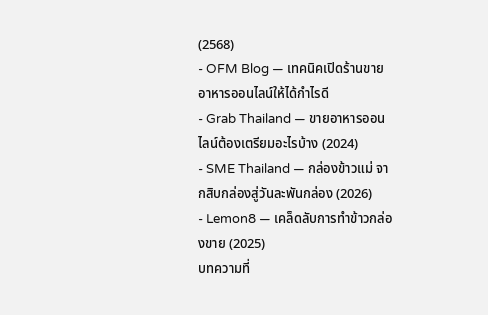(2568)
- OFM Blog — เทคนิคเปิดร้านขายอาหารออนไลน์ให้ได้กำไรดี
- Grab Thailand — ขายอาหารออนไลน์ต้องเตรียมอะไรบ้าง (2024)
- SME Thailand — กล่องข้าวแม่ จากสิบกล่องสู่วันละพันกล่อง (2026)
- Lemon8 — เคล็ดลับการทำข้าวกล่องขาย (2025)
บทความที่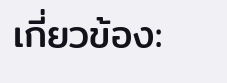เกี่ยวข้อง: